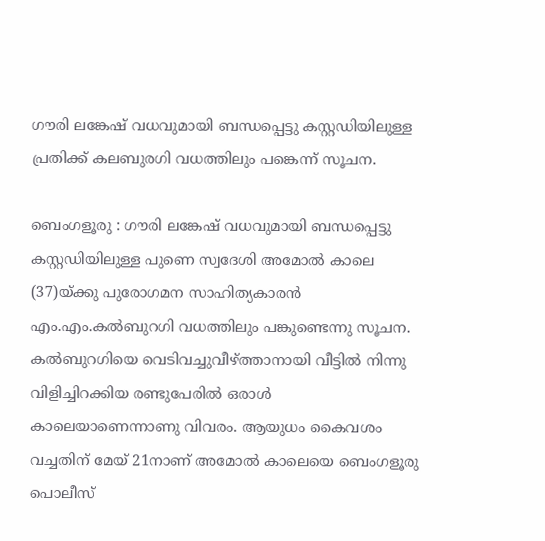ഗൗരി ലങ്കേഷ് വധവുമായി ബന്ധപ്പെട്ടു കസ്റ്റഡിയിലുള്ള പ്രതിക്ക് കലബുരഗി വധത്തിലും പങ്കെന്ന് സൂചന.

ബെംഗളൂരു : ഗൗരി ലങ്കേഷ് വധവുമായി ബന്ധപ്പെട്ടു കസ്റ്റഡിയിലുള്ള പുണെ സ്വദേശി അമോൽ കാലെ (37)യ്ക്കു പുരോഗമന സാഹിത്യകാരൻ എം.എം.കൽബുറഗി വധത്തിലും പങ്കുണ്ടെന്നു സൂചന. കൽബുറഗിയെ വെടിവച്ചുവീഴ്ത്താനായി വീട്ടിൽ നിന്നു വിളിച്ചിറക്കിയ രണ്ടുപേരിൽ ഒരാൾ കാലെയാണെന്നാണു വിവരം. ആയുധം കൈവശം വച്ചതിന് മേയ് 21നാണ് അമോൽ കാലെയെ ബെംഗളൂരു പൊലീസ്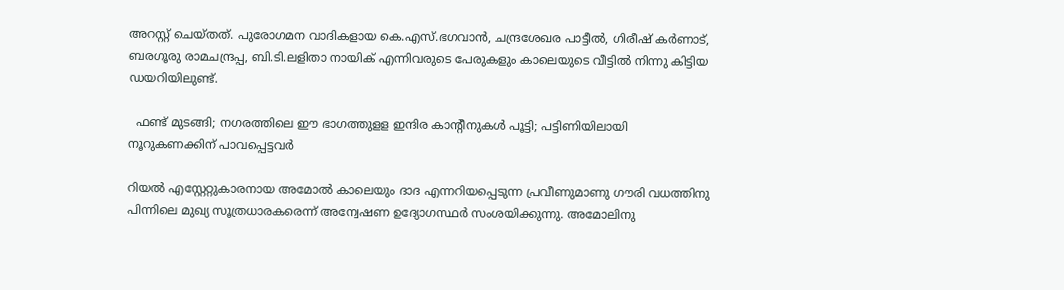അറസ്റ്റ് ചെയ്തത്. പുരോഗമന വാദികളായ കെ.എസ്.ഭഗവാൻ, ചന്ദ്രശേഖര പാട്ടീൽ, ഗിരീഷ് കർണാട്, ബരഗൂരു രാമചന്ദ്രപ്പ, ബി.ടി.ലളിതാ നായിക് എന്നിവരുടെ പേരുകളും കാലെയുടെ വീട്ടിൽ നിന്നു കിട്ടിയ ഡയറിയിലുണ്ട്.

  ഫണ്ട് മുടങ്ങി; നഗരത്തിലെ ഈ ഭാഗത്തുളള ഇന്ദിര കാന്റീനുകൾ പൂട്ടി; പട്ടിണിയിലായി നൂറുകണക്കിന് പാവപ്പെട്ടവർ

റിയൽ എസ്റ്റേറ്റുകാരനായ അമോൽ കാലെയും ദാദ എന്നറിയപ്പെടുന്ന പ്രവീണുമാണു ഗൗരി വധത്തിനു പിന്നിലെ മുഖ്യ സൂത്രധാരകരെന്ന് അന്വേഷണ ഉദ്യോഗസ്ഥർ സംശയിക്കുന്നു. അമോലിനു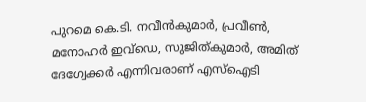പുറമെ കെ.ടി. നവീൻകുമാർ, പ്രവീൺ, മനോഹർ ഇവ്ഡെ, സുജിത്കുമാർ, അമിത് ദേഗ്വേക്കർ എന്നിവരാണ് എസ്ഐടി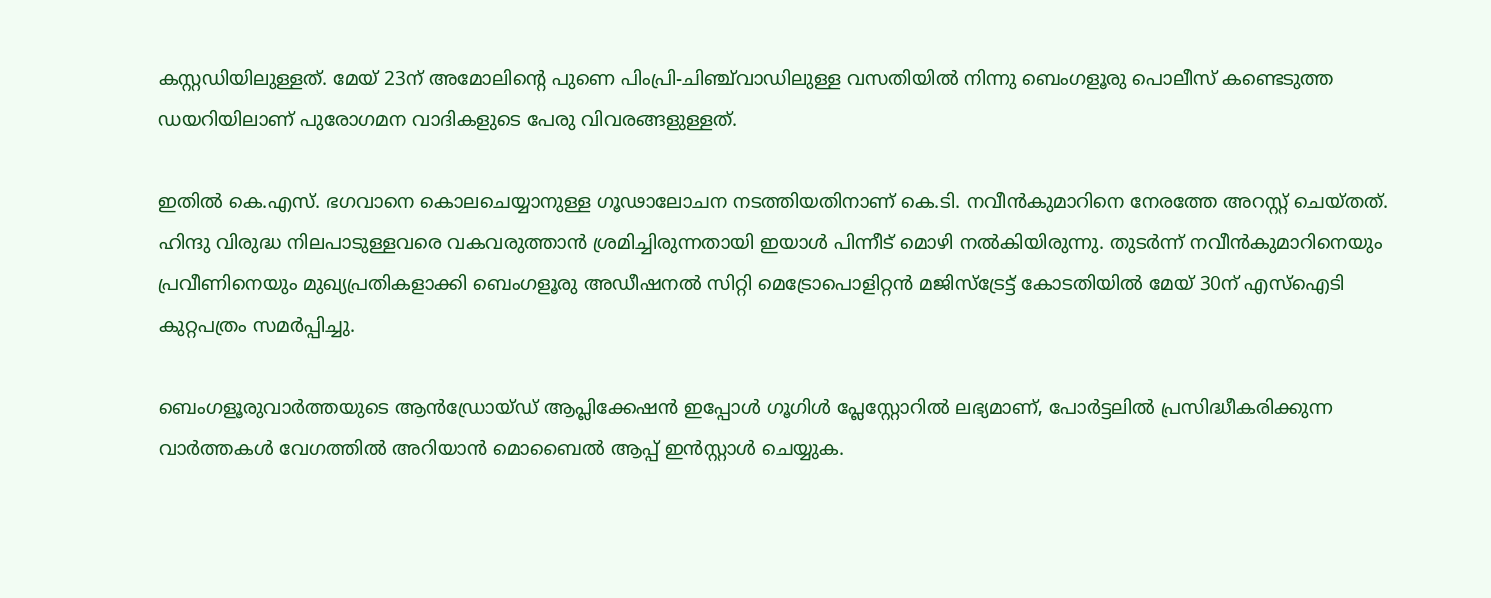കസ്റ്റഡിയിലുള്ളത്. മേയ് 23ന് അമോലിന്റെ പുണെ പിംപ്രി-ചിഞ്ച്‌വാഡിലുള്ള വസതിയിൽ നിന്നു ബെംഗളൂരു പൊലീസ് കണ്ടെടുത്ത ഡയറിയിലാണ് പുരോഗമന വാദികളുടെ പേരു വിവരങ്ങളുള്ളത്.

ഇതിൽ കെ.എസ്. ഭഗവാനെ കൊലചെയ്യാനുള്ള ഗൂഢാലോചന നടത്തിയതിനാണ് കെ.ടി. നവീൻകുമാറിനെ നേരത്തേ അറസ്റ്റ് ചെയ്തത്. ഹിന്ദു വിരുദ്ധ നിലപാടുള്ളവരെ വകവരുത്താൻ ശ്രമിച്ചിരുന്നതായി ഇയാൾ പിന്നീട് മൊഴി നൽകിയിരുന്നു. തുടർന്ന് നവീൻകുമാറിനെയും പ്രവീണിനെയും മുഖ്യപ്രതികളാക്കി ബെംഗളൂരു അഡീഷനൽ സിറ്റി മെട്രോപൊളിറ്റൻ മജിസ്ട്രേട്ട് കോടതിയിൽ മേയ് 30ന് എസ്ഐടി കുറ്റപത്രം സമർപ്പിച്ചു.

ബെംഗളൂരുവാർത്തയുടെ ആൻഡ്രോയ്ഡ് ആപ്ലിക്കേഷൻ ഇപ്പോൾ ഗൂഗിൾ പ്ലേസ്റ്റോറിൽ ലഭ്യമാണ്, പോർട്ടലിൽ പ്രസിദ്ധീകരിക്കുന്ന വാർത്തകൾ വേഗത്തിൽ അറിയാൻ മൊബൈൽ ആപ്പ് ഇൻസ്റ്റാൾ ചെയ്യുക.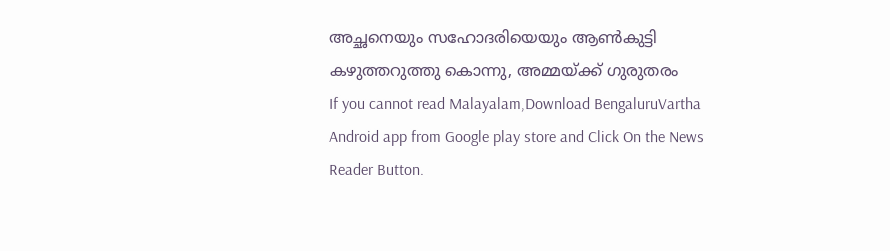അച്ഛനെയും സഹോദരിയെയും ആൺകുട്ടി കഴുത്തറുത്തു കൊന്നു, അമ്മയ്ക്ക് ഗുരുതരം
If you cannot read Malayalam,Download BengaluruVartha Android app from Google play store and Click On the News Reader Button.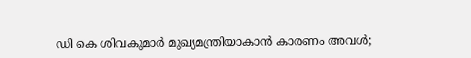ഡി കെ ശിവകുമാർ മുഖ്യമന്ത്രിയാകാൻ കാരണം അവൾ;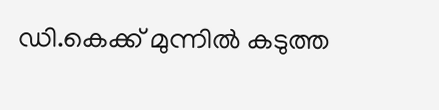ഡി.കെക്ക് മുന്നിൽ കടുത്ത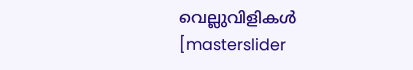വെല്ലുവിളികൾ
[masterslider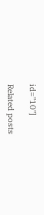id="10"]

Related posts